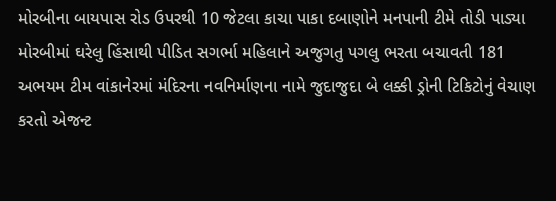મોરબીના બાયપાસ રોડ ઉપરથી 10 જેટલા કાચા પાકા દબાણોને મનપાની ટીમે તોડી પાડ્યા મોરબીમાં ઘરેલુ હિંસાથી પીડિત સગર્ભા મહિલાને અજુગતુ પગલુ ભરતા બચાવતી 181 અભયમ ટીમ વાંકાનેરમાં મંદિરના નવનિર્માણના નામે જુદાજુદા બે લક્કી ડ્રોની ટિકિટોનું વેચાણ કરતો એજન્ટ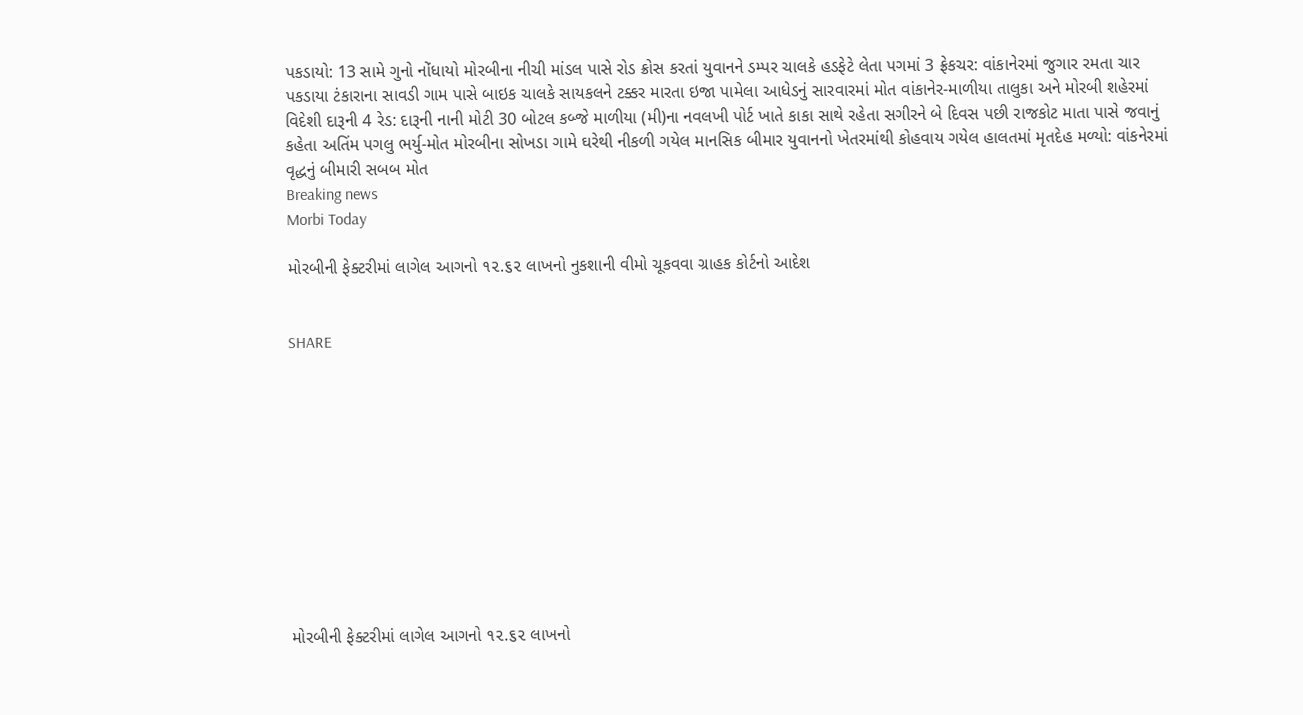પકડાયો: 13 સામે ગુનો નોંધાયો મોરબીના નીચી માંડલ પાસે રોડ ક્રોસ કરતાં યુવાનને ડમ્પર ચાલકે હડફેટે લેતા પગમાં 3 ફ્રેકચર: વાંકાનેરમાં જુગાર રમતા ચાર પકડાયા ટંકારાના સાવડી ગામ પાસે બાઇક ચાલકે સાયકલને ટક્કર મારતા ઇજા પામેલા આધેડનું સારવારમાં મોત વાંકાનેર-માળીયા તાલુકા અને મોરબી શહેરમાં વિદેશી દારૂની 4 રેડ: દારૂની નાની મોટી 30 બોટલ કબ્જે માળીયા (મી)ના નવલખી પોર્ટ ખાતે કાકા સાથે રહેતા સગીરને બે દિવસ પછી રાજકોટ માતા પાસે જવાનું કહેતા અતિંમ પગલુ ભર્યુ-મોત મોરબીના સોખડા ગામે ઘરેથી નીકળી ગયેલ માનસિક બીમાર યુવાનનો ખેતરમાંથી કોહવાય ગયેલ હાલતમાં મૃતદેહ મળ્યો: વાંકનેરમાં વૃદ્ધનું બીમારી સબબ મોત
Breaking news
Morbi Today

મોરબીની ફેક્ટરીમાં લાગેલ આગનો ૧૨.૬૨ લાખનો નુકશાની વીમો ચૂકવવા ગ્રાહક કોર્ટનો આદેશ


SHARE











મોરબીની ફેક્ટરીમાં લાગેલ આગનો ૧૨.૬૨ લાખનો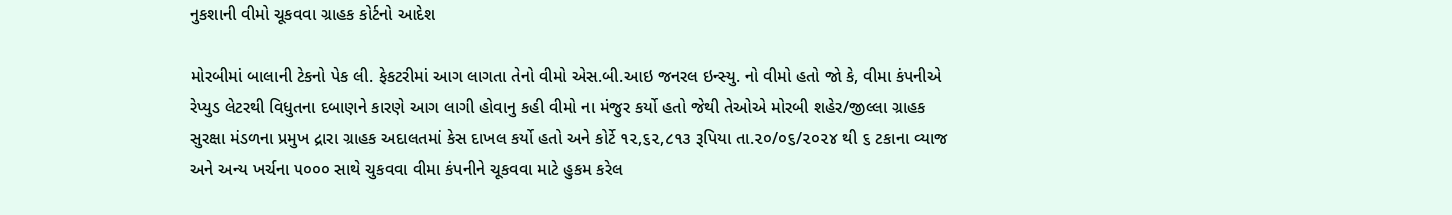નુકશાની વીમો ચૂકવવા ગ્રાહક કોર્ટનો આદેશ

મોરબીમાં બાલાની ટેકનો પેક લી. ફેકટરીમાં આગ લાગતા તેનો વીમો એસ.બી.આઇ જનરલ ઇન્સ્યુ. નો વીમો હતો જો કે, વીમા કંપનીએ રેપ્યુડ લેટરથી વિધુતના દબાણને કારણે આગ લાગી હોવાનુ કહી વીમો ના મંજુર કર્યો હતો જેથી તેઓએ મોરબી શહેર/જીલ્લા ગ્રાહક સુરક્ષા મંડળના પ્રમુખ દ્રારા ગ્રાહક અદાલતમાં કેસ દાખલ કર્યો હતો અને કોર્ટે ૧૨,૬૨,૮૧૩ રૂપિયા તા.૨૦/૦૬/૨૦૨૪ થી ૬ ટકાના વ્યાજ અને અન્ય ખર્ચના ૫૦૦૦ સાથે ચુકવવા વીમા કંપનીને ચૂકવવા માટે હુકમ કરેલ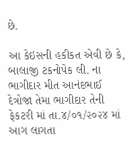છે.

આ કેઇસની હકીકત એવી છે કે, બાલાજી ટકનોપેક લી. ના ભાગીદાર મીત આનંદભાઈ દેત્રોજા તેમા ભાગીદાર તેની ફેકટરી માં તા.૪/૦૧/૨૦૨૪ માં આગ લાગતા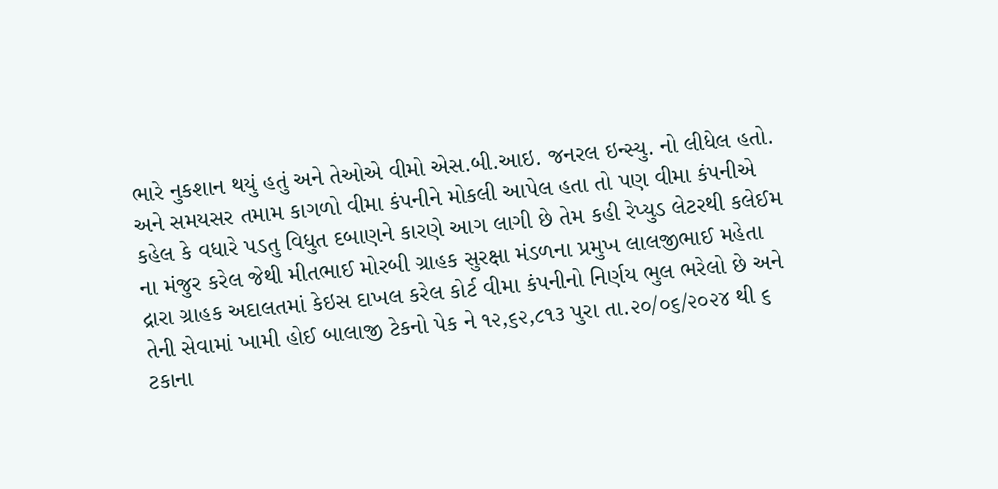ભારે નુકશાન થયું હતું અને તેઓએ વીમો એસ.બી.આઇ. જનરલ ઇન્સ્યુ. નો લીધેલ હતો. અને સમયસર તમામ કાગળો વીમા કંપનીને મોકલી આપેલ હતા તો પણ વીમા કંપનીએ કહેલ કે વધારે પડતુ વિધુત દબાણને કારણે આગ લાગી છે તેમ કહી રેપ્યુડ લેટરથી કલેઈમ ના મંજુર કરેલ જેથી મીતભાઈ મોરબી ગ્રાહક સુરક્ષા મંડળના પ્રમુખ લાલજીભાઈ મહેતા દ્રારા ગ્રાહક અદાલતમાં કેઇસ દાખલ કરેલ કોર્ટ વીમા કંપનીનો નિર્ણય ભુલ ભરેલો છે અને તેની સેવામાં ખામી હોઈ બાલાજી ટેકનો પેક ને ૧૨,૬૨,૮૧૩ પુરા તા.૨૦/૦૬/૨૦૨૪ થી ૬ ટકાના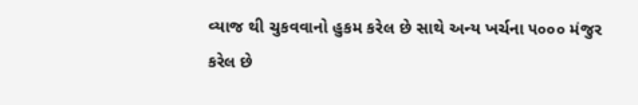વ્યાજ થી ચુકવવાનો હુકમ કરેલ છે સાથે અન્ય ખર્ચના ૫૦૦૦ મંજુર કરેલ છે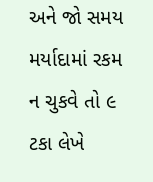અને જો સમય મર્યાદામાં રકમ ન ચુકવે તો ૯ ટકા લેખે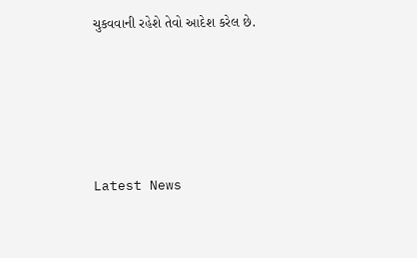ચુકવવાની રહેશે તેવો આદેશ કરેલ છે.






Latest News